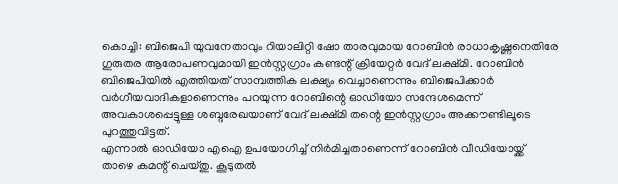കൊച്ചി: ബിജെപി യുവനേതാവും റിയാലിറ്റി ഷോ താരവുമായ റോബിൻ രാധാകൃഷ്ണനെതിരേ ഗുരുതര ആരോപണവുമായി ഇൻസ്റ്റഗ്രാം കണ്ടന്റ് ക്രിയേറ്റർ വേദ് ലക്ഷ്മി. റോബിൻ ബിജെപിയിൽ എത്തിയത് സാമ്പത്തിക ലക്ഷ്യം വെച്ചാണെന്നും ബിജെപിക്കാർ വർഗീയവാദികളാണെന്നും പറയുന്ന റോബിന്റെ ഓഡിയോ സന്ദേശമെന്ന് അവകാശപ്പെട്ടുള്ള ശബ്ദരേഖയാണ് വേദ് ലക്ഷ്മി തന്റെ ഇൻസ്റ്റഗ്രാം അക്കൗണ്ടിലൂടെ പുറത്തുവിട്ടത്.
എന്നാൽ ഓഡിയോ എഐ ഉപയോഗിച്ച് നിർമിച്ചതാണെന്ന് റോബിൻ വീഡിയോയ്ക്ക് താഴെ കമന്റ് ചെയ്തു. കൂടുതൽ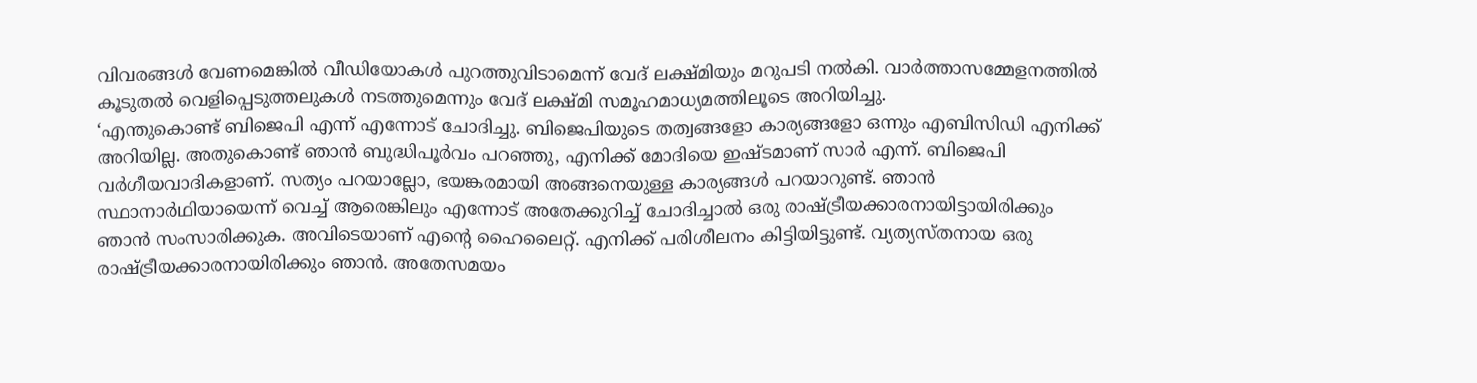വിവരങ്ങൾ വേണമെങ്കിൽ വീഡിയോകൾ പുറത്തുവിടാമെന്ന് വേദ് ലക്ഷ്മിയും മറുപടി നൽകി. വാർത്താസമ്മേളനത്തിൽ കൂടുതൽ വെളിപ്പെടുത്തലുകൾ നടത്തുമെന്നും വേദ് ലക്ഷ്മി സമൂഹമാധ്യമത്തിലൂടെ അറിയിച്ചു.
‘എന്തുകൊണ്ട് ബിജെപി എന്ന് എന്നോട് ചോദിച്ചു. ബിജെപിയുടെ തത്വങ്ങളോ കാര്യങ്ങളോ ഒന്നും എബിസിഡി എനിക്ക് അറിയില്ല. അതുകൊണ്ട് ഞാൻ ബുദ്ധിപൂർവം പറഞ്ഞു, എനിക്ക് മോദിയെ ഇഷ്ടമാണ് സാർ എന്ന്. ബിജെപി വർഗീയവാദികളാണ്. സത്യം പറയാല്ലോ, ഭയങ്കരമായി അങ്ങനെയുള്ള കാര്യങ്ങൾ പറയാറുണ്ട്. ഞാൻ സ്ഥാനാർഥിയായെന്ന് വെച്ച് ആരെങ്കിലും എന്നോട് അതേക്കുറിച്ച് ചോദിച്ചാൽ ഒരു രാഷ്ട്രീയക്കാരനായിട്ടായിരിക്കും ഞാൻ സംസാരിക്കുക. അവിടെയാണ് എന്റെ ഹൈലൈറ്റ്. എനിക്ക് പരിശീലനം കിട്ടിയിട്ടുണ്ട്. വ്യത്യസ്തനായ ഒരു രാഷ്ട്രീയക്കാരനായിരിക്കും ഞാൻ. അതേസമയം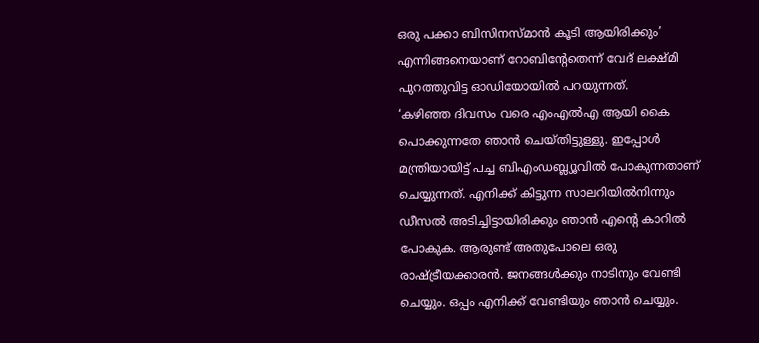ഒരു പക്കാ ബിസിനസ്മാൻ കൂടി ആയിരിക്കും’ എന്നിങ്ങനെയാണ് റോബിന്റേതെന്ന് വേദ് ലക്ഷ്മി പുറത്തുവിട്ട ഓഡിയോയിൽ പറയുന്നത്.
‘കഴിഞ്ഞ ദിവസം വരെ എംഎൽഎ ആയി കൈ പൊക്കുന്നതേ ഞാൻ ചെയ്തിട്ടുള്ളു. ഇപ്പോൾ മന്ത്രിയായിട്ട് പച്ച ബിഎംഡബ്ല്യൂവിൽ പോകുന്നതാണ് ചെയ്യുന്നത്. എനിക്ക് കിട്ടുന്ന സാലറിയിൽനിന്നും ഡീസൽ അടിച്ചിട്ടായിരിക്കും ഞാൻ എന്റെ കാറിൽ പോകുക. ആരുണ്ട് അതുപോലെ ഒരു രാഷ്ട്രീയക്കാരൻ. ജനങ്ങൾക്കും നാടിനും വേണ്ടി ചെയ്യും. ഒപ്പം എനിക്ക് വേണ്ടിയും ഞാൻ ചെയ്യും.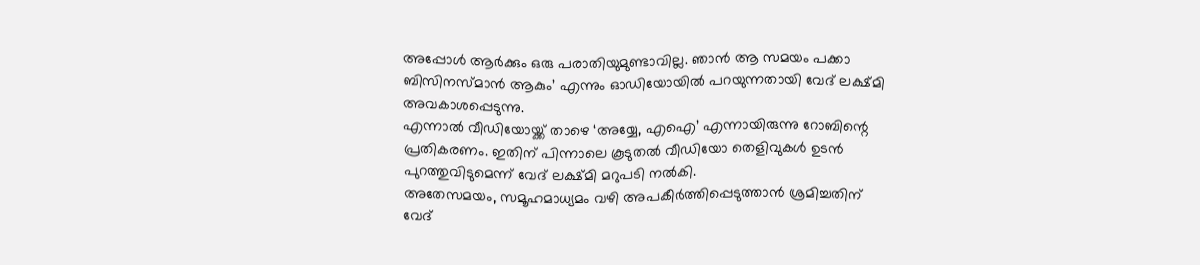അപ്പോൾ ആർക്കും ഒരു പരാതിയുമുണ്ടാവില്ല. ഞാൻ ആ സമയം പക്കാ ബിസിനസ്മാൻ ആകും’ എന്നും ഓഡിയോയിൽ പറയുന്നതായി വേദ് ലക്ഷ്മി അവകാശപ്പെടുന്നു.
എന്നാൽ വീഡിയോയ്ക്ക് താഴെ ‘അയ്യേ, എഐ’ എന്നായിരുന്നു റോബിന്റെ പ്രതികരണം. ഇതിന് പിന്നാലെ കൂടുതൽ വീഡിയോ തെളിവുകൾ ഉടൻ പുറത്തുവിടുമെന്ന് വേദ് ലക്ഷ്മി മറുപടി നൽകി.
അതേസമയം, സമൂഹമാധ്യമം വഴി അപകീർത്തിപ്പെടുത്താൻ ശ്രമിച്ചതിന് വേദ്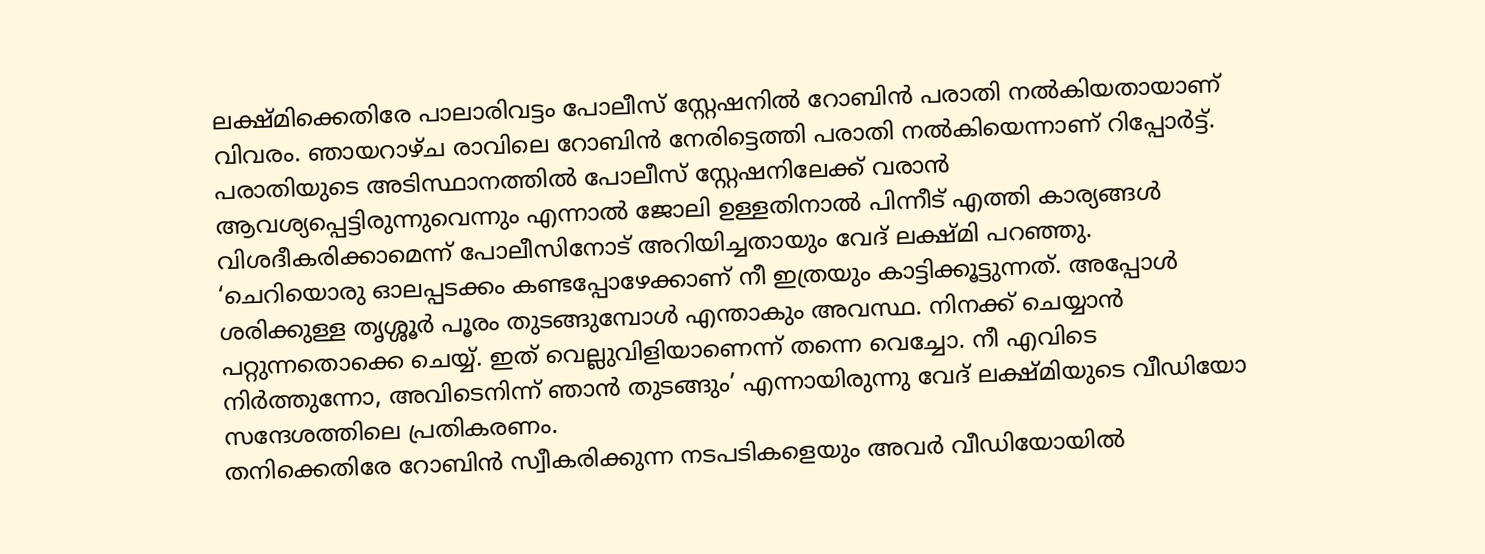ലക്ഷ്മിക്കെതിരേ പാലാരിവട്ടം പോലീസ് സ്റ്റേഷനിൽ റോബിൻ പരാതി നൽകിയതായാണ് വിവരം. ഞായറാഴ്ച രാവിലെ റോബിൻ നേരിട്ടെത്തി പരാതി നൽകിയെന്നാണ് റിപ്പോർട്ട്.
പരാതിയുടെ അടിസ്ഥാനത്തിൽ പോലീസ് സ്റ്റേഷനിലേക്ക് വരാൻ ആവശ്യപ്പെട്ടിരുന്നുവെന്നും എന്നാൽ ജോലി ഉള്ളതിനാൽ പിന്നീട് എത്തി കാര്യങ്ങൾ വിശദീകരിക്കാമെന്ന് പോലീസിനോട് അറിയിച്ചതായും വേദ് ലക്ഷ്മി പറഞ്ഞു.
‘ചെറിയൊരു ഓലപ്പടക്കം കണ്ടപ്പോഴേക്കാണ് നീ ഇത്രയും കാട്ടിക്കൂട്ടുന്നത്. അപ്പോൾ ശരിക്കുള്ള തൃശ്ശൂർ പൂരം തുടങ്ങുമ്പോൾ എന്താകും അവസ്ഥ. നിനക്ക് ചെയ്യാൻ പറ്റുന്നതൊക്കെ ചെയ്യ്. ഇത് വെല്ലുവിളിയാണെന്ന് തന്നെ വെച്ചോ. നീ എവിടെ നിർത്തുന്നോ, അവിടെനിന്ന് ഞാൻ തുടങ്ങും’ എന്നായിരുന്നു വേദ് ലക്ഷ്മിയുടെ വീഡിയോ സന്ദേശത്തിലെ പ്രതികരണം.
തനിക്കെതിരേ റോബിൻ സ്വീകരിക്കുന്ന നടപടികളെയും അവർ വീഡിയോയിൽ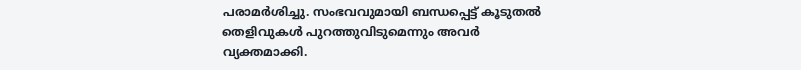പരാമർശിച്ചു. സംഭവവുമായി ബന്ധപ്പെട്ട് കൂടുതൽ തെളിവുകൾ പുറത്തുവിടുമെന്നും അവർ വ്യക്തമാക്കി.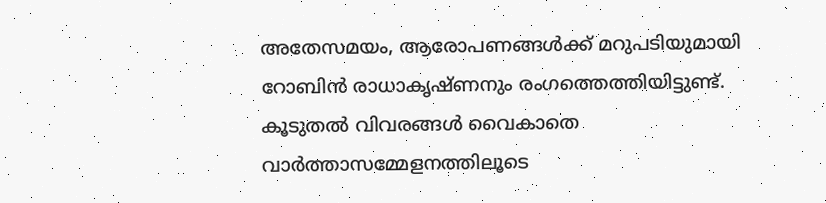അതേസമയം, ആരോപണങ്ങൾക്ക് മറുപടിയുമായി റോബിൻ രാധാകൃഷ്ണനും രംഗത്തെത്തിയിട്ടുണ്ട്. കൂടുതൽ വിവരങ്ങൾ വൈകാതെ വാർത്താസമ്മേളനത്തിലൂടെ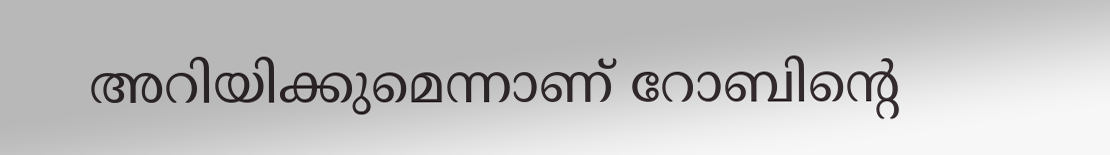അറിയിക്കുമെന്നാണ് റോബിന്റെ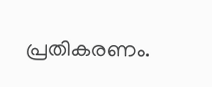പ്രതികരണം.